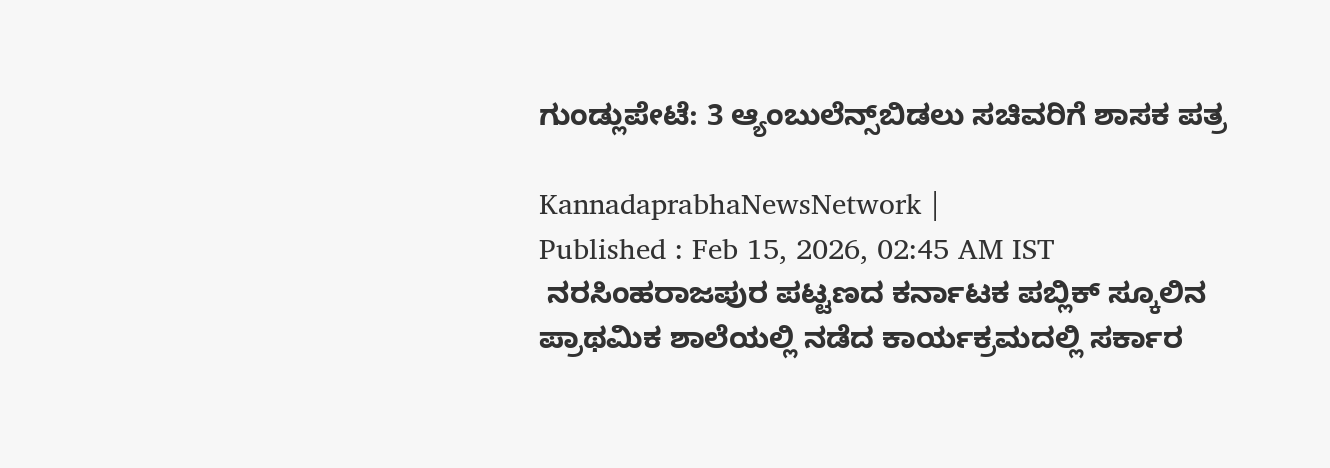ಗುಂಡ್ಲುಪೇಟೆ: 3 ಆ್ಯಂಬುಲೆನ್ಸ್‌ಬಿಡಲು ಸಚಿವರಿಗೆ ಶಾಸಕ ಪತ್ರ

KannadaprabhaNewsNetwork |
Published : Feb 15, 2026, 02:45 AM IST
 ನರಸಿಂಹರಾಜಪುರ ಪಟ್ಟಣದ ಕರ್ನಾಟಕ ಪಬ್ಲಿಕ್ ಸ್ಕೂಲಿನ ಪ್ರಾಥಮಿಕ ಶಾಲೆಯಲ್ಲಿ ನಡೆದ ಕಾರ್ಯಕ್ರಮದಲ್ಲಿ ಸರ್ಕಾರ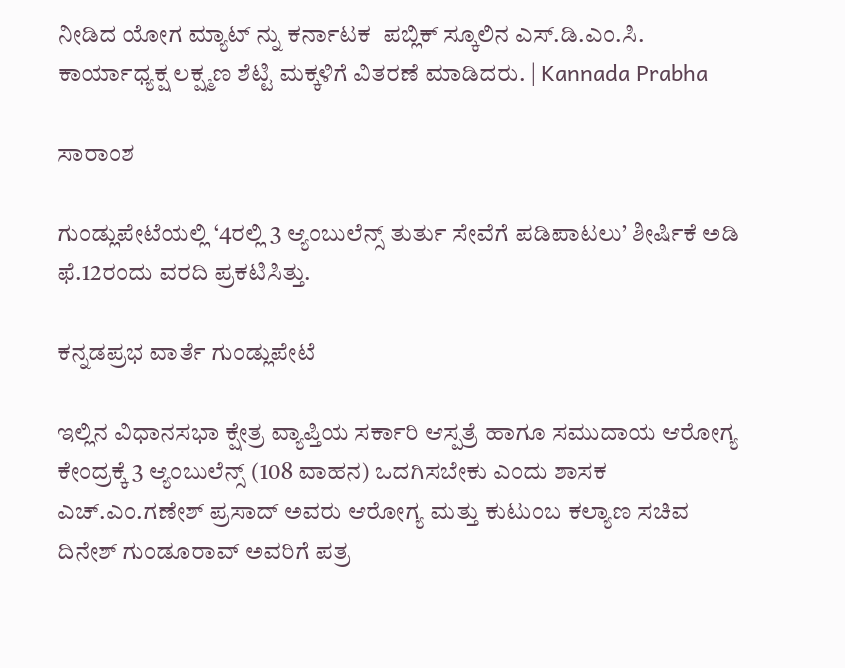ನೀಡಿದ ಯೋಗ ಮ್ಯಾಟ್ ನ್ನು ಕರ್ನಾಟಕ  ಪಬ್ಲಿಕ್ ಸ್ಕೂಲಿನ ಎಸ್.ಡಿ.ಎಂ.ಸಿ. ಕಾರ್ಯಾಧ್ಯಕ್ಷ ಲಕ್ಷ್ಮಣ ಶೆಟ್ಟಿ ಮಕ್ಕಳಿಗೆ ವಿತರಣೆ ಮಾಡಿದರು. | Kannada Prabha

ಸಾರಾಂಶ

ಗುಂಡ್ಲುಪೇಟೆಯಲ್ಲಿ ‘4ರಲ್ಲಿ 3 ಆ್ಯಂಬುಲೆನ್ಸ್‌ ತುರ್ತು ಸೇವೆಗೆ ಪಡಿಪಾಟಲು’ ಶೀರ್ಷಿಕೆ ಅಡಿ ಫೆ.12ರಂದು ವರದಿ ಪ್ರಕಟಿಸಿತ್ತು.

ಕನ್ನಡಪ್ರಭ ವಾರ್ತೆ ಗುಂಡ್ಲುಪೇಟೆ

ಇಲ್ಲಿನ ವಿಧಾನಸಭಾ ಕ್ಷೇತ್ರ ವ್ಯಾಪ್ತಿಯ ಸರ್ಕಾರಿ ಆಸ್ಪತ್ರೆ ಹಾಗೂ ಸಮುದಾಯ ಆರೋಗ್ಯ ಕೇಂದ್ರಕ್ಕೆ 3 ಆ್ಯಂಬುಲೆನ್ಸ್‌ (108 ವಾಹನ) ಒದಗಿಸಬೇಕು ಎಂದು ಶಾಸಕ ಎಚ್.ಎಂ.ಗಣೇಶ್‌ ಪ್ರಸಾದ್‌ ಅವರು ಆರೋಗ್ಯ ಮತ್ತು ಕುಟುಂಬ ಕಲ್ಯಾಣ ಸಚಿವ ದಿನೇಶ್‌ ಗುಂಡೂರಾವ್‌ ಅವರಿಗೆ ಪತ್ರ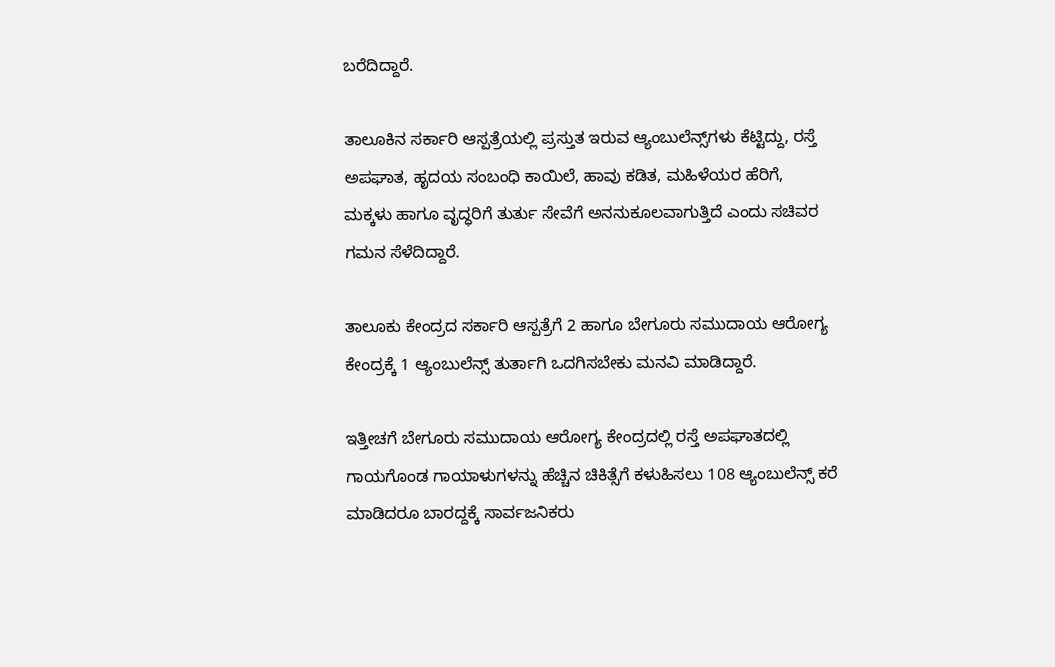ಬರೆದಿದ್ದಾರೆ.

ತಾಲೂಕಿನ ಸರ್ಕಾರಿ ಆಸ್ಪತ್ರೆಯಲ್ಲಿ ಪ್ರಸ್ತುತ ಇರುವ ಆ್ಯಂಬುಲೆನ್ಸ್‌ಗಳು ಕೆಟ್ಟಿದ್ದು, ರಸ್ತೆ ಅಪಘಾತ, ಹೃದಯ ಸಂಬಂಧಿ ಕಾಯಿಲೆ, ಹಾವು ಕಡಿತ, ಮಹಿಳೆಯರ ಹೆರಿಗೆ, ಮಕ್ಕಳು ಹಾಗೂ ವೃದ್ಧರಿಗೆ ತುರ್ತು ಸೇವೆಗೆ ಅನನುಕೂಲವಾಗುತ್ತಿದೆ ಎಂದು ಸಚಿವರ ಗಮನ ಸೆಳೆದಿದ್ದಾರೆ.

ತಾಲೂಕು ಕೇಂದ್ರದ ಸರ್ಕಾರಿ ಆಸ್ಪತ್ರೆಗೆ 2 ಹಾಗೂ ಬೇಗೂರು ಸಮುದಾಯ ಆರೋಗ್ಯ ಕೇಂದ್ರಕ್ಕೆ 1 ಆ್ಯಂಬುಲೆನ್ಸ್‌ ತುರ್ತಾಗಿ ಒದಗಿಸಬೇಕು ಮನವಿ ಮಾಡಿದ್ದಾರೆ.

ಇತ್ತೀಚಗೆ ಬೇಗೂರು ಸಮುದಾಯ ಆರೋಗ್ಯ ಕೇಂದ್ರದಲ್ಲಿ ರಸ್ತೆ ಅಪಘಾತದಲ್ಲಿ ಗಾಯಗೊಂಡ ಗಾಯಾಳುಗಳನ್ನು ಹೆಚ್ಚಿನ ಚಿಕಿತ್ಸೆಗೆ ಕಳುಹಿಸಲು 108 ಆ್ಯಂಬುಲೆನ್ಸ್‌ ಕರೆ ಮಾಡಿದರೂ ಬಾರದ್ದಕ್ಕೆ ಸಾರ್ವಜನಿಕರು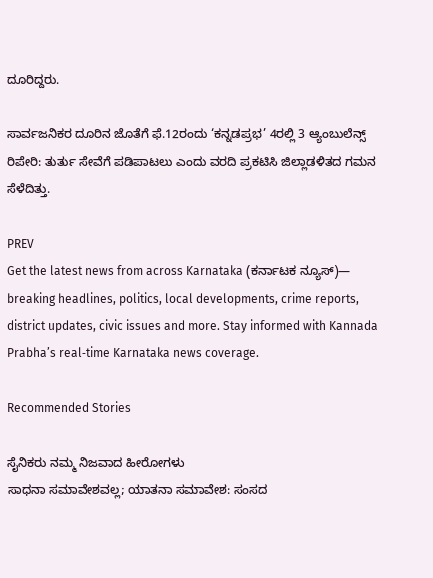ದೂರಿದ್ದರು.

ಸಾರ್ವಜನಿಕರ ದೂರಿನ ಜೊತೆಗೆ ಫೆ.12ರಂದು ‘ಕನ್ನಡಪ್ರಭ’ 4ರಲ್ಲಿ 3 ಆ್ಯಂಬುಲೆನ್ಸ್‌ ರಿಪೇರಿ: ತುರ್ತು ಸೇವೆಗೆ ಪಡಿಪಾಟಲು ಎಂದು ವರದಿ ಪ್ರಕಟಿಸಿ ಜಿಲ್ಲಾಡಳಿತದ ಗಮನ ಸೆಳೆದಿತ್ತು.

PREV
Get the latest news from across Karnataka (ಕರ್ನಾಟಕ ನ್ಯೂಸ್)— breaking headlines, politics, local developments, crime reports, district updates, civic issues and more. Stay informed with Kannada Prabha’s real‑time Karnataka news coverage.

Recommended Stories

ಸೈನಿಕರು ನಮ್ಮ ನಿಜವಾದ ಹೀರೋಗಳು
ಸಾಧನಾ ಸಮಾವೇಶವಲ್ಲ; ಯಾತನಾ ಸಮಾವೇಶ: ಸಂಸದ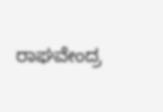ರಾಘವೇಂದ್ರ